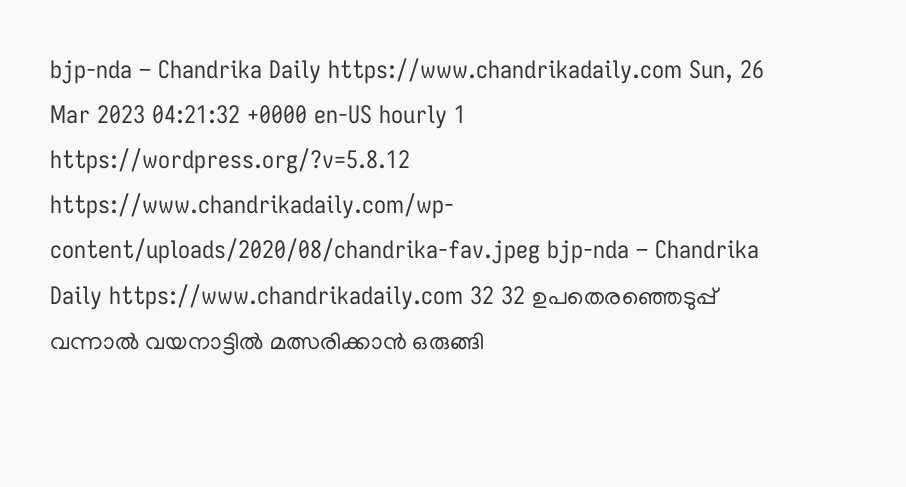bjp-nda – Chandrika Daily https://www.chandrikadaily.com Sun, 26 Mar 2023 04:21:32 +0000 en-US hourly 1 https://wordpress.org/?v=5.8.12 https://www.chandrikadaily.com/wp-content/uploads/2020/08/chandrika-fav.jpeg bjp-nda – Chandrika Daily https://www.chandrikadaily.com 32 32 ഉപതെരഞ്ഞെടുപ്പ് വന്നാൽ വയനാട്ടിൽ മത്സരിക്കാൻ ഒരുങ്ങി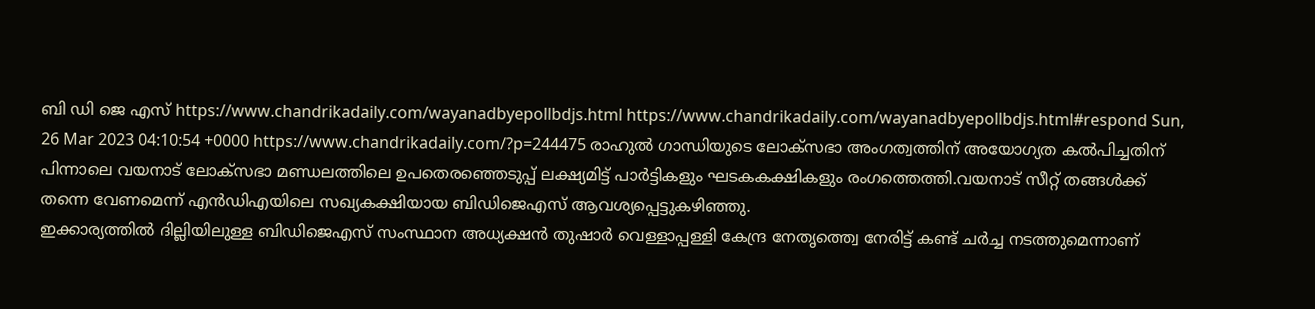ബി ഡി ജെ എസ് https://www.chandrikadaily.com/wayanadbyepollbdjs.html https://www.chandrikadaily.com/wayanadbyepollbdjs.html#respond Sun, 26 Mar 2023 04:10:54 +0000 https://www.chandrikadaily.com/?p=244475 രാഹുൽ ഗാന്ധിയുടെ ലോക്സഭാ അംഗത്വത്തിന് അയോഗ്യത കൽപിച്ചതിന് പിന്നാലെ വയനാട് ലോക്സഭാ മണ്ഡലത്തിലെ ഉപതെരഞ്ഞെടുപ്പ് ലക്ഷ്യമിട്ട് പാർട്ടികളും ഘടകകക്ഷികളും രംഗത്തെത്തി.വയനാട് സീറ്റ് തങ്ങൾക്ക് തന്നെ വേണമെന്ന് എൻഡിഎയിലെ സഖ്യകക്ഷിയായ ബിഡിജെഎസ് ആവശ്യപ്പെട്ടുകഴിഞ്ഞു.
ഇക്കാര്യത്തിൽ ദില്ലിയിലുള്ള ബിഡിജെഎസ് സംസ്ഥാന അധ്യക്ഷൻ തുഷാർ വെള്ളാപ്പള്ളി കേന്ദ്ര നേതൃത്ത്വെ നേരിട്ട് കണ്ട് ചർച്ച നടത്തുമെന്നാണ്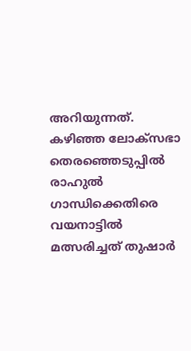അറിയുന്നത്. കഴിഞ്ഞ ലോക്സഭാ തെരഞ്ഞെടുപ്പിൽ  രാഹുൽ ഗാന്ധിക്കെതിരെ വയനാട്ടിൽ മത്സരിച്ചത് തുഷാർ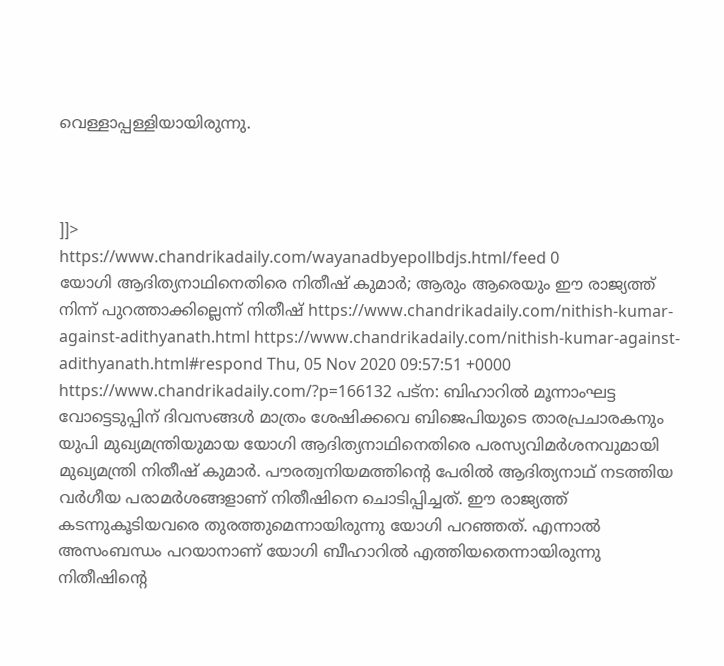വെള്ളാപ്പള്ളിയായിരുന്നു.



]]>
https://www.chandrikadaily.com/wayanadbyepollbdjs.html/feed 0
യോഗി ആദിത്യനാഥിനെതിരെ നിതീഷ് കുമാര്‍; ആരും ആരെയും ഈ രാജ്യത്ത് നിന്ന് പുറത്താക്കില്ലെന്ന് നിതീഷ് https://www.chandrikadaily.com/nithish-kumar-against-adithyanath.html https://www.chandrikadaily.com/nithish-kumar-against-adithyanath.html#respond Thu, 05 Nov 2020 09:57:51 +0000 https://www.chandrikadaily.com/?p=166132 പട്‌ന: ബിഹാറില്‍ മൂന്നാംഘട്ട വോട്ടെടുപ്പിന് ദിവസങ്ങള്‍ മാത്രം ശേഷിക്കവെ ബിജെപിയുടെ താരപ്രചാരകനും യുപി മുഖ്യമന്ത്രിയുമായ യോഗി ആദിത്യനാഥിനെതിരെ പരസ്യവിമര്‍ശനവുമായി മുഖ്യമന്ത്രി നിതീഷ് കുമാര്‍. പൗരത്വനിയമത്തിന്റെ പേരില്‍ ആദിത്യനാഥ് നടത്തിയ വര്‍ഗീയ പരാമര്‍ശങ്ങളാണ് നിതീഷിനെ ചൊടിപ്പിച്ചത്. ഈ രാജ്യത്ത് കടന്നുകൂടിയവരെ തുരത്തുമെന്നായിരുന്നു യോഗി പറഞ്ഞത്. എന്നാല്‍ അസംബന്ധം പറയാനാണ് യോഗി ബീഹാറില്‍ എത്തിയതെന്നായിരുന്നു നിതീഷിന്റെ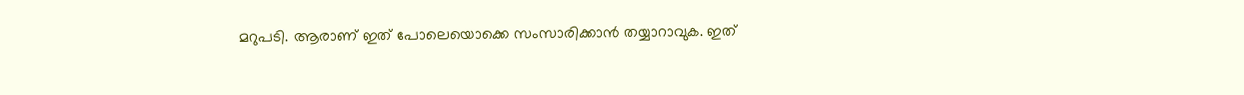മറുപടി. ആരാണ് ഇത് പോലെയൊക്കെ സംസാരിക്കാന്‍ തയ്യാറാവുക. ഇത്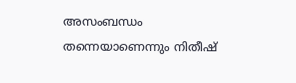അസംബന്ധം തന്നെയാണെന്നും നിതീഷ്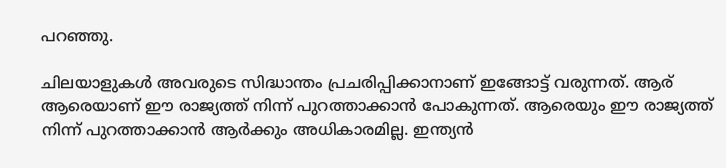പറഞ്ഞു.

ചിലയാളുകള്‍ അവരുടെ സിദ്ധാന്തം പ്രചരിപ്പിക്കാനാണ് ഇങ്ങോട്ട് വരുന്നത്. ആര് ആരെയാണ് ഈ രാജ്യത്ത് നിന്ന് പുറത്താക്കാന്‍ പോകുന്നത്. ആരെയും ഈ രാജ്യത്ത് നിന്ന് പുറത്താക്കാന്‍ ആര്‍ക്കും അധികാരമില്ല. ഇന്ത്യന്‍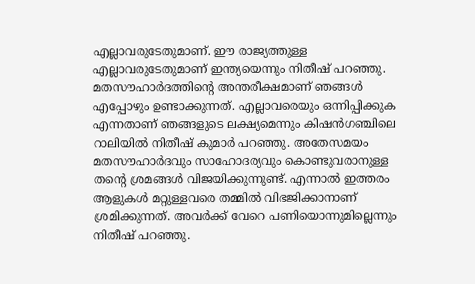എല്ലാവരുടേതുമാണ്. ഈ രാജ്യത്തുള്ള എല്ലാവരുടേതുമാണ് ഇന്ത്യയെന്നും നിതീഷ് പറഞ്ഞു. മതസൗഹാര്‍ദത്തിന്റെ അന്തരീക്ഷമാണ് ഞങ്ങള്‍ എപ്പോഴും ഉണ്ടാക്കുന്നത്. എല്ലാവരെയും ഒന്നിപ്പിക്കുക എന്നതാണ് ഞങ്ങളുടെ ലക്ഷ്യമെന്നും കിഷന്‍ഗഞ്ചിലെ റാലിയില്‍ നിതീഷ് കുമാര്‍ പറഞ്ഞു. അതേസമയം മതസൗഹാര്‍ദവും സാഹോദര്യവും കൊണ്ടുവരാനുള്ള തന്റെ ശ്രമങ്ങള്‍ വിജയിക്കുന്നുണ്ട്. എന്നാല്‍ ഇത്തരം ആളുകള്‍ മറ്റുള്ളവരെ തമ്മില്‍ വിഭജിക്കാനാണ് ശ്രമിക്കുന്നത്. അവര്‍ക്ക് വേറെ പണിയൊന്നുമില്ലെന്നും നിതീഷ് പറഞ്ഞു.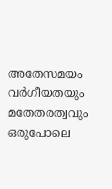അതേസമയം വര്‍ഗീയതയും മതേതരത്വവും ഒരുപോലെ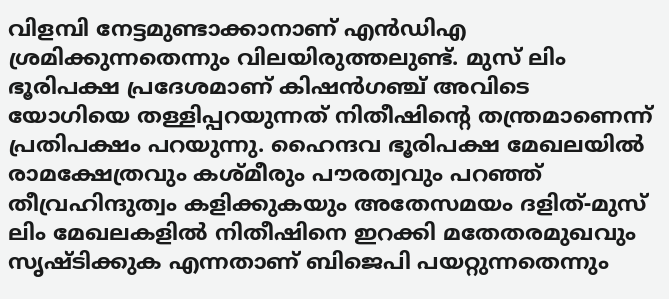വിളമ്പി നേട്ടമുണ്ടാക്കാനാണ് എന്‍ഡിഎ ശ്രമിക്കുന്നതെന്നും വിലയിരുത്തലുണ്ട്. മുസ് ലിം ഭൂരിപക്ഷ പ്രദേശമാണ് കിഷന്‍ഗഞ്ച് അവിടെ യോഗിയെ തള്ളിപ്പറയുന്നത് നിതീഷിന്റെ തന്ത്രമാണെന്ന് പ്രതിപക്ഷം പറയുന്നു. ഹൈന്ദവ ഭൂരിപക്ഷ മേഖലയില്‍ രാമക്ഷേത്രവും കശ്മീരും പൗരത്വവും പറഞ്ഞ് തീവ്രഹിന്ദുത്വം കളിക്കുകയും അതേസമയം ദളിത്-മുസ് ലിം മേഖലകളില്‍ നിതീഷിനെ ഇറക്കി മതേതരമുഖവും സൃഷ്ടിക്കുക എന്നതാണ് ബിജെപി പയറ്റുന്നതെന്നും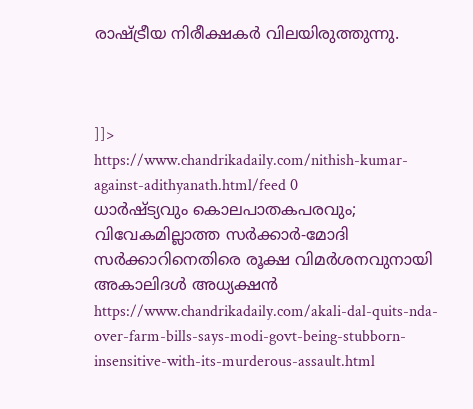രാഷ്ട്രീയ നിരീക്ഷകര്‍ വിലയിരുത്തുന്നു.



]]>
https://www.chandrikadaily.com/nithish-kumar-against-adithyanath.html/feed 0
ധാര്‍ഷ്ട്യവും കൊലപാതകപരവും; വിവേകമില്ലാത്ത സര്‍ക്കാര്‍-മോദി സര്‍ക്കാറിനെതിരെ രൂക്ഷ വിമര്‍ശനവുനായി അകാലിദള്‍ അധ്യക്ഷന്‍ https://www.chandrikadaily.com/akali-dal-quits-nda-over-farm-bills-says-modi-govt-being-stubborn-insensitive-with-its-murderous-assault.html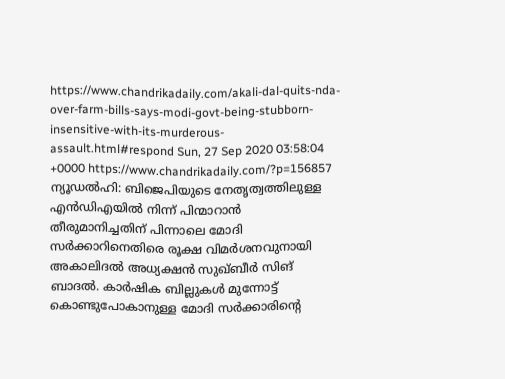https://www.chandrikadaily.com/akali-dal-quits-nda-over-farm-bills-says-modi-govt-being-stubborn-insensitive-with-its-murderous-assault.html#respond Sun, 27 Sep 2020 03:58:04 +0000 https://www.chandrikadaily.com/?p=156857 ന്യൂഡല്‍ഹി: ബിജെപിയുടെ നേതൃത്വത്തിലുള്ള എന്‍ഡിഎയില്‍ നിന്ന് പിന്മാറാന്‍ തീരുമാനിച്ചതിന് പിന്നാലെ മോദി സര്‍ക്കാറിനെതിരെ രൂക്ഷ വിമര്‍ശനവുനായി അകാലിദല്‍ അധ്യക്ഷന്‍ സുഖ്ബീര്‍ സിങ് ബാദല്‍. കാര്‍ഷിക ബില്ലുകള്‍ മുന്നോട്ട് കൊണ്ടുപോകാനുള്ള മോദി സര്‍ക്കാരിന്റെ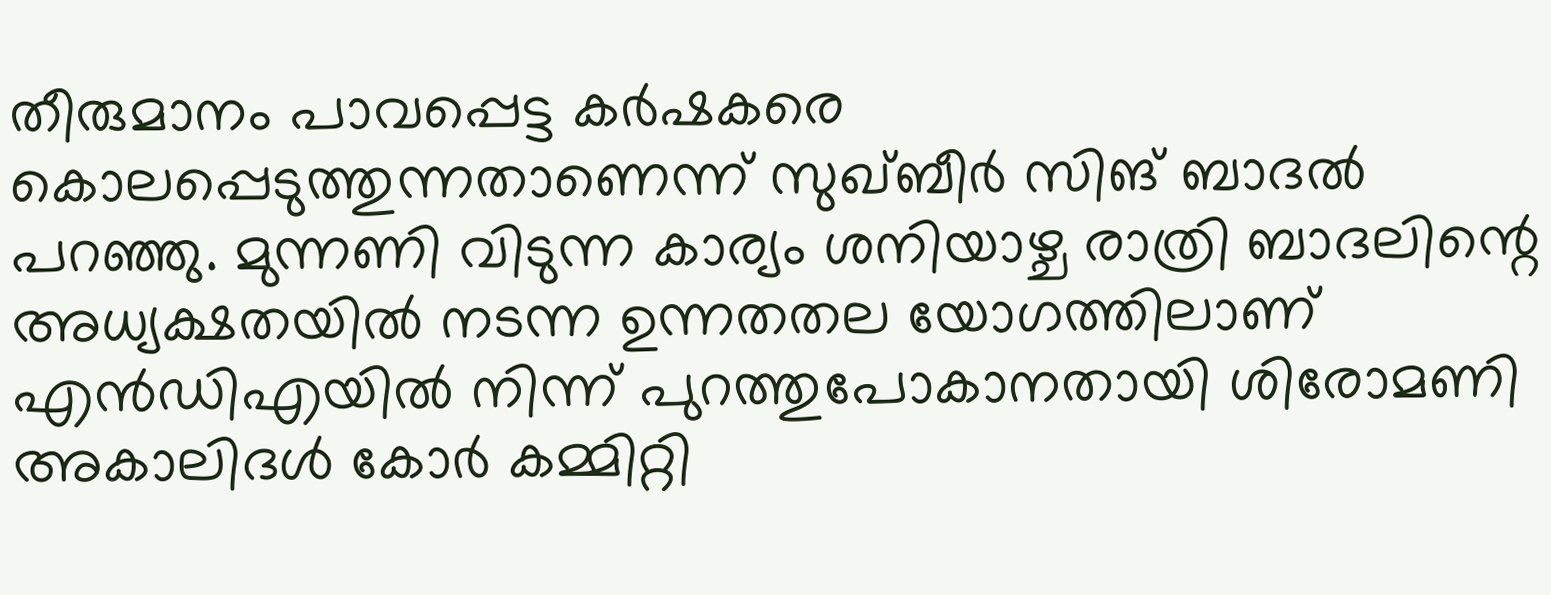തീരുമാനം പാവപ്പെട്ട കര്‍ഷകരെ കൊലപ്പെടുത്തുന്നതാണെന്ന് സുഖ്ബീര്‍ സിങ് ബാദല്‍ പറഞ്ഞു. മുന്നണി വിടുന്ന കാര്യം ശനിയാഴ്ച രാത്രി ബാദലിന്റെ അധ്യക്ഷതയില്‍ നടന്ന ഉന്നതതല യോഗത്തിലാണ് എന്‍ഡിഎയില്‍ നിന്ന് പുറത്തുപോകാനതായി ശിരോമണി അകാലിദള്‍ കോര്‍ കമ്മിറ്റി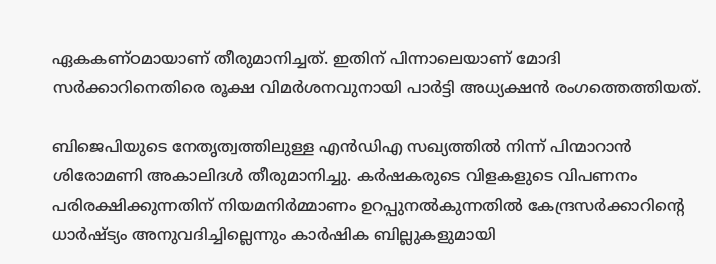ഏകകണ്ഠമായാണ് തീരുമാനിച്ചത്. ഇതിന് പിന്നാലെയാണ് മോദി സര്‍ക്കാറിനെതിരെ രൂക്ഷ വിമര്‍ശനവുനായി പാര്‍ട്ടി അധ്യക്ഷന്‍ രംഗത്തെത്തിയത്.

ബിജെപിയുടെ നേതൃത്വത്തിലുള്ള എന്‍ഡിഎ സഖ്യത്തില്‍ നിന്ന് പിന്മാറാന്‍ ശിരോമണി അകാലിദള്‍ തീരുമാനിച്ചു. കര്‍ഷകരുടെ വിളകളുടെ വിപണനം പരിരക്ഷിക്കുന്നതിന് നിയമനിര്‍മ്മാണം ഉറപ്പുനല്‍കുന്നതില്‍ കേന്ദ്രസര്‍ക്കാറിന്റെ ധാര്‍ഷ്ട്യം അനുവദിച്ചില്ലെന്നും കാര്‍ഷിക ബില്ലുകളുമായി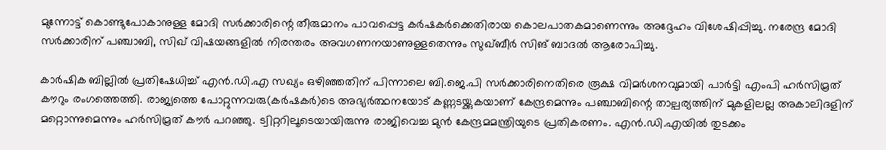മുന്നോട്ട് കൊണ്ടുപോകാനുള്ള മോദി സര്‍ക്കാരിന്റെ തീരുമാനം പാവപ്പെട്ട കര്‍ഷകര്‍ക്കെതിരായ കൊലപാതകമാണെന്നും അദ്ദേഹം വിശേഷിപ്പിച്ചു. നരേന്ദ്ര മോദി സര്‍ക്കാരിന് പഞ്ചാബി, സിഖ് വിഷയങ്ങളില്‍ നിരന്തരം അവഗണനയാണുള്ളതെന്നും സുഖ്ബീര്‍ സിങ് ബാദല്‍ ആരോപിച്ചു.

കാര്‍ഷിക ബില്ലില്‍ പ്രതിഷേധിച്ച് എന്‍.ഡി.എ സഖ്യം ഒഴിഞ്ഞതിന് പിന്നാലെ ബി.ജെ.പി സര്‍ക്കാരിനെതിരെ രൂക്ഷ വിമര്‍ശനവുമായി പാര്‍ട്ടി എംപി ഹര്‍സിമ്രത് കൗറും രംഗത്തെത്തി. രാജ്യത്തെ പോറ്റുന്നവരു(കര്‍ഷകര്‍)ടെ അഭ്യര്‍ത്ഥനയോട് കണ്ണടയ്ക്കുകയാണ് കേന്ദ്രമെന്നും പഞ്ചാബിന്റെ താല്പര്യത്തിന് മുകളിലല്ല അകാലിദളിന് മറ്റൊന്നുമെന്നും ഹര്‍സിമ്രത് കൗര്‍ പറഞ്ഞു. ട്വിറ്ററിലൂടെയായിരുന്നു രാജിവെച്ച മുന്‍ കേന്ദ്രമമന്ത്രിയുടെ പ്രതികരണം. എന്‍.ഡി.എയില്‍ തുടക്കം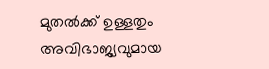മുതല്‍ക്ക് ഉള്ളതും അവിഭാജ്യവുമായ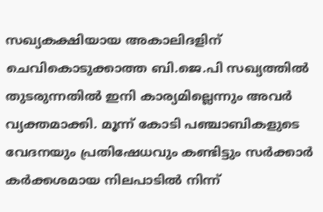സഖ്യകക്ഷിയായ അകാലിദളിന് ചെവികൊടുക്കാത്ത ബി.ജെ.പി സഖ്യത്തില്‍ തുടരുന്നതില്‍ ഇനി കാര്യമില്ലെന്നും അവര്‍ വ്യക്തമാക്കി. മൂന്ന് കോടി പഞ്ചാബികളുടെ വേദനയും പ്രതിഷേധവും കണ്ടിട്ടും സര്‍ക്കാര്‍ കര്‍ക്കശമായ നിലപാടില്‍ നിന്ന്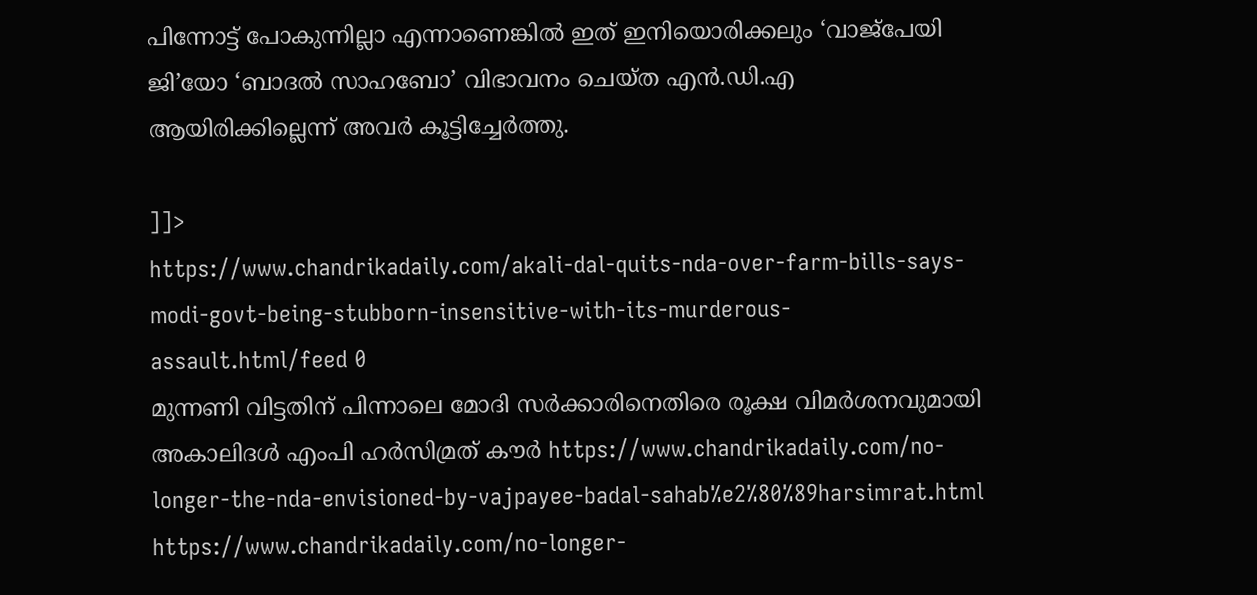പിന്നോട്ട് പോകുന്നില്ലാ എന്നാണെങ്കില്‍ ഇത് ഇനിയൊരിക്കലും ‘വാജ്പേയി ജി’യോ ‘ബാദല്‍ സാഹബോ’ വിഭാവനം ചെയ്ത എന്‍.ഡി.എ ആയിരിക്കില്ലെന്ന് അവര്‍ കൂട്ടിച്ചേര്‍ത്തു.

]]>
https://www.chandrikadaily.com/akali-dal-quits-nda-over-farm-bills-says-modi-govt-being-stubborn-insensitive-with-its-murderous-assault.html/feed 0
മുന്നണി വിട്ടതിന് പിന്നാലെ മോദി സര്‍ക്കാരിനെതിരെ രൂക്ഷ വിമര്‍ശനവുമായി അകാലിദള്‍ എംപി ഹര്‍സിമ്രത് കൗര്‍ https://www.chandrikadaily.com/no-longer-the-nda-envisioned-by-vajpayee-badal-sahab%e2%80%89harsimrat.html https://www.chandrikadaily.com/no-longer-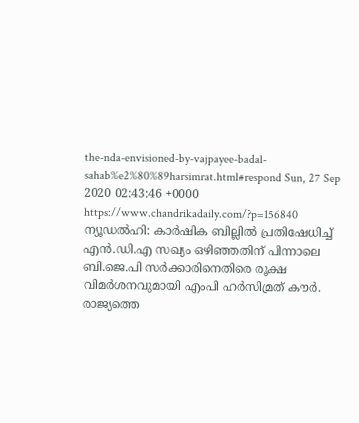the-nda-envisioned-by-vajpayee-badal-sahab%e2%80%89harsimrat.html#respond Sun, 27 Sep 2020 02:43:46 +0000 https://www.chandrikadaily.com/?p=156840 ന്യൂഡല്‍ഹി: കാര്‍ഷിക ബില്ലില്‍ പ്രതിഷേധിച്ച് എന്‍.ഡി.എ സഖ്യം ഒഴിഞ്ഞതിന് പിന്നാലെ ബി.ജെ.പി സര്‍ക്കാരിനെതിരെ രൂക്ഷ വിമര്‍ശനവുമായി എംപി ഹര്‍സിമ്രത് കൗര്‍. രാജ്യത്തെ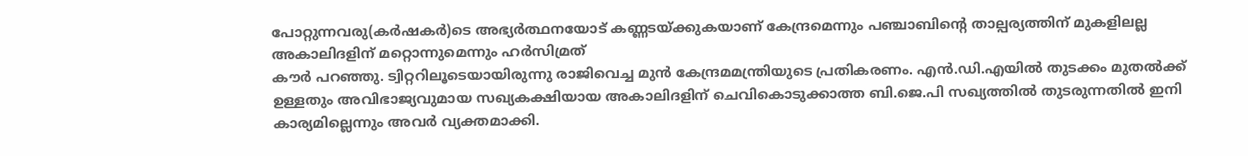പോറ്റുന്നവരു(കര്‍ഷകര്‍)ടെ അഭ്യര്‍ത്ഥനയോട് കണ്ണടയ്ക്കുകയാണ് കേന്ദ്രമെന്നും പഞ്ചാബിന്റെ താല്പര്യത്തിന് മുകളിലല്ല അകാലിദളിന് മറ്റൊന്നുമെന്നും ഹര്‍സിമ്രത്
കൗര്‍ പറഞ്ഞു. ട്വിറ്ററിലൂടെയായിരുന്നു രാജിവെച്ച മുന്‍ കേന്ദ്രമമന്ത്രിയുടെ പ്രതികരണം. എന്‍.ഡി.എയില്‍ തുടക്കം മുതല്‍ക്ക് ഉള്ളതും അവിഭാജ്യവുമായ സഖ്യകക്ഷിയായ അകാലിദളിന് ചെവികൊടുക്കാത്ത ബി.ജെ.പി സഖ്യത്തില്‍ തുടരുന്നതില്‍ ഇനി കാര്യമില്ലെന്നും അവര്‍ വ്യക്തമാക്കി.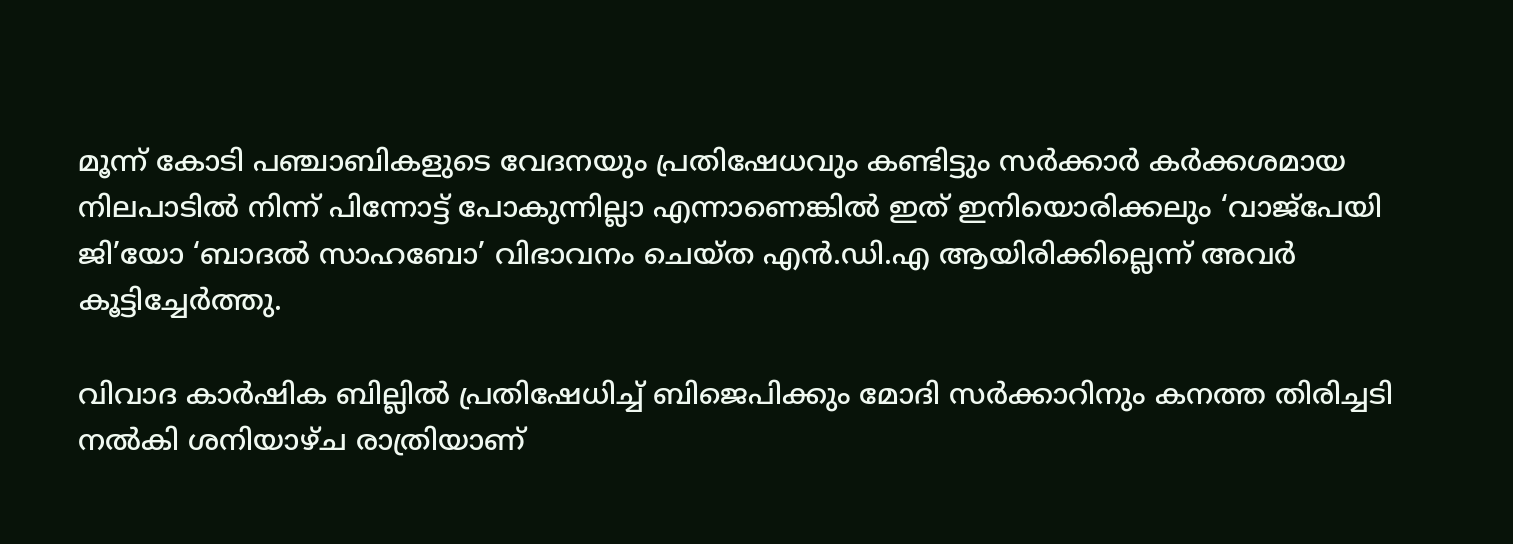മൂന്ന് കോടി പഞ്ചാബികളുടെ വേദനയും പ്രതിഷേധവും കണ്ടിട്ടും സര്‍ക്കാര്‍ കര്‍ക്കശമായ നിലപാടില്‍ നിന്ന് പിന്നോട്ട് പോകുന്നില്ലാ എന്നാണെങ്കില്‍ ഇത് ഇനിയൊരിക്കലും ‘വാജ്‌പേയി ജി’യോ ‘ബാദല്‍ സാഹബോ’ വിഭാവനം ചെയ്ത എന്‍.ഡി.എ ആയിരിക്കില്ലെന്ന് അവര്‍ കൂട്ടിച്ചേര്‍ത്തു.

വിവാദ കാര്‍ഷിക ബില്ലില്‍ പ്രതിഷേധിച്ച് ബിജെപിക്കും മോദി സര്‍ക്കാറിനും കനത്ത തിരിച്ചടി നല്‍കി ശനിയാഴ്ച രാത്രിയാണ്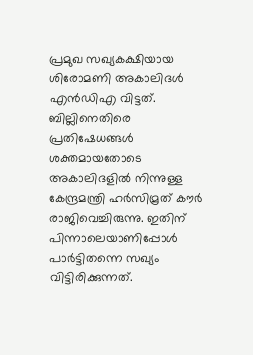പ്രമുഖ സഖ്യകക്ഷിയായ ശിരോമണി അകാലിദള്‍ എന്‍ഡിഎ വിട്ടത്. ബില്ലിനെതിരെ പ്രതിഷേധങ്ങള്‍ ശക്തമായതോടെ അകാലിദളില്‍ നിന്നുള്ള കേന്ദ്രമന്ത്രി ഹര്‍സിമ്രത് കൗര്‍ രാജിവെച്ചിരുന്നു. ഇതിന് പിന്നാലെയാണിപ്പോള്‍ പാര്‍ട്ടിതന്നെ സഖ്യം വിട്ടിരിക്കുന്നത്.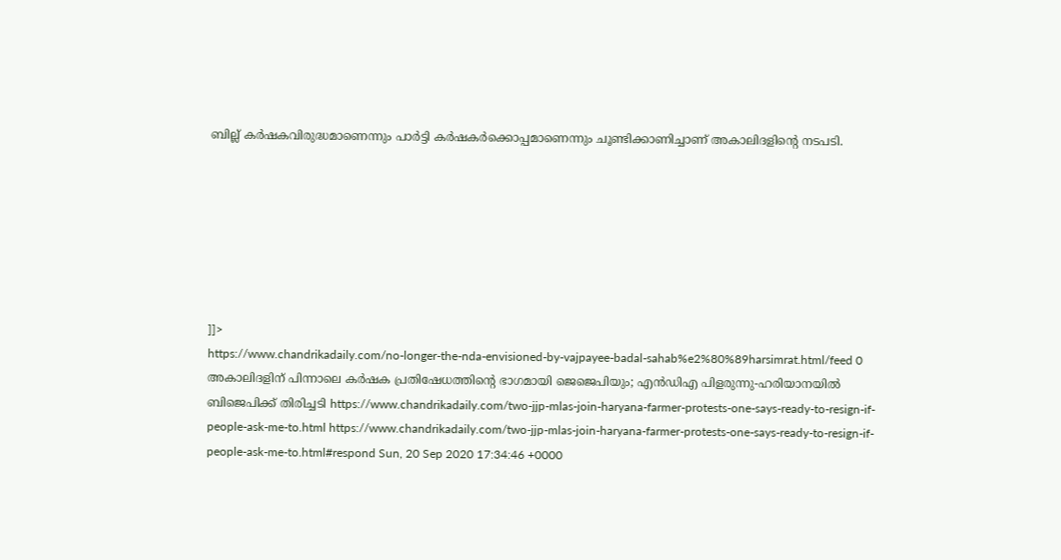ബില്ല് കര്‍ഷകവിരുദ്ധമാണെന്നും പാര്‍ട്ടി കര്‍ഷകര്‍ക്കൊപ്പമാണെന്നും ചൂണ്ടിക്കാണിച്ചാണ് അകാലിദളിന്റെ നടപടി.







]]>
https://www.chandrikadaily.com/no-longer-the-nda-envisioned-by-vajpayee-badal-sahab%e2%80%89harsimrat.html/feed 0
അകാലിദളിന് പിന്നാലെ കര്‍ഷക പ്രതിഷേധത്തിന്റെ ഭാഗമായി ജെജെപിയും; എന്‍ഡിഎ പിളരുന്നു-ഹരിയാനയില്‍ ബിജെപിക്ക് തിരിച്ചടി https://www.chandrikadaily.com/two-jjp-mlas-join-haryana-farmer-protests-one-says-ready-to-resign-if-people-ask-me-to.html https://www.chandrikadaily.com/two-jjp-mlas-join-haryana-farmer-protests-one-says-ready-to-resign-if-people-ask-me-to.html#respond Sun, 20 Sep 2020 17:34:46 +0000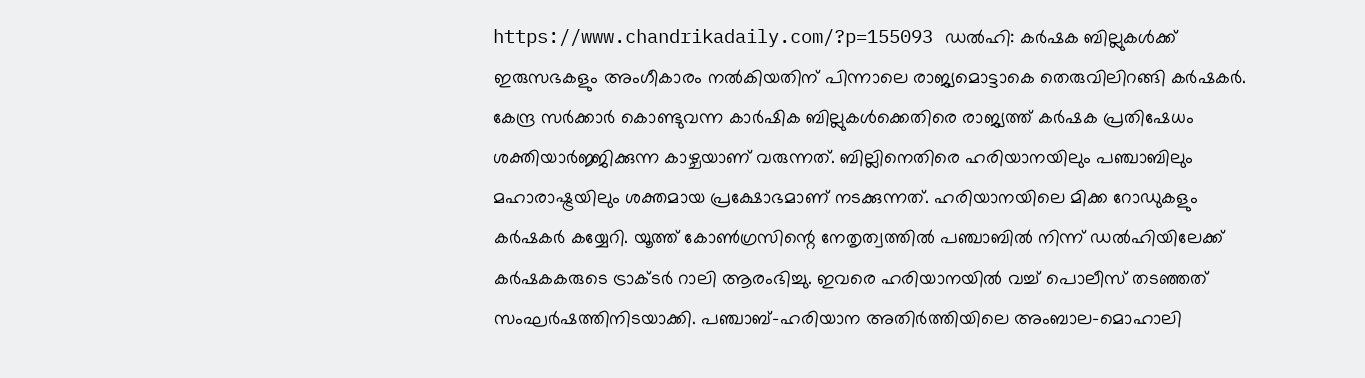https://www.chandrikadaily.com/?p=155093 ഡല്‍ഹി: കര്‍ഷക ബില്ലുകള്‍ക്ക് ഇരുസഭകളും അംഗീകാരം നല്‍കിയതിന് പിന്നാലെ രാജ്യമൊട്ടാകെ തെരുവിലിറങ്ങി കര്‍ഷകര്‍. കേന്ദ്ര സര്‍ക്കാര്‍ കൊണ്ടുവന്ന കാര്‍ഷിക ബില്ലുകള്‍ക്കെതിരെ രാജ്യത്ത് കര്‍ഷക പ്രതിഷേധം ശക്തിയാര്‍ജ്ജിക്കുന്ന കാഴ്ചയാണ് വരുന്നത്. ബില്ലിനെതിരെ ഹരിയാനയിലും പഞ്ചാബിലും മഹാരാഷ്ട്രയിലും ശക്തമായ പ്രക്ഷോഭമാണ് നടക്കുന്നത്. ഹരിയാനയിലെ മിക്ക റോഡുകളും കര്‍ഷകര്‍ കയ്യേറി. യൂത്ത് കോണ്‍ഗ്രസിന്റെ നേതൃത്വത്തില്‍ പഞ്ചാബില്‍ നിന്ന് ഡല്‍ഹിയിലേക്ക് കര്‍ഷകകരുടെ ട്രാക്ടര്‍ റാലി ആരംഭിച്ചു. ഇവരെ ഹരിയാനയില്‍ വച്ച് പൊലീസ് തടഞ്ഞത് സംഘര്‍ഷത്തിനിടയാക്കി. പഞ്ചാബ്-ഹരിയാന അതിര്‍ത്തിയിലെ അംബാല-മൊഹാലി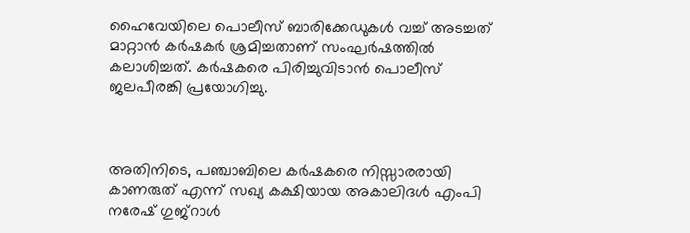ഹൈവേയിലെ പൊലീസ് ബാരിക്കേഡുകള്‍ വച്ച് അടച്ചത് മാറ്റാന്‍ കര്‍ഷകര്‍ ശ്രമിച്ചതാണ് സംഘര്‍ഷത്തില്‍ കലാശിച്ചത്. കര്‍ഷകരെ പിരിച്ചുവിടാന്‍ പൊലീസ് ജലപീരങ്കി പ്രയോഗിച്ചു.



അതിനിടെ, പഞ്ചാബിലെ കര്‍ഷകരെ നിസ്സാരരായി കാണരുത് എന്ന് സഖ്യ കക്ഷിയായ അകാലിദള്‍ എംപി നരേഷ് ഗുജ്റാള്‍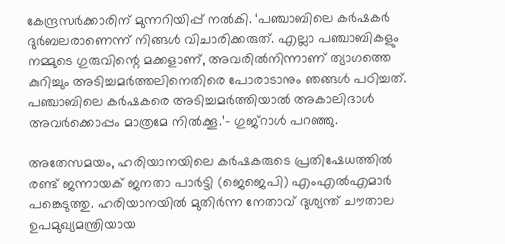കേന്ദ്രസര്‍ക്കാരിന് മുന്നറിയിപ്പ് നല്‍കി. ‘പഞ്ചാബിലെ കര്‍ഷകര്‍ ദുര്‍ബലരാണെന്ന് നിങ്ങള്‍ വിചാരിക്കരുത്. എല്ലാ പഞ്ചാബികളും നമ്മുടെ ഗുരുവിന്റെ മക്കളാണ്, അവരില്‍നിന്നാണ് ത്യാഗത്തെ കുറിച്ചും അടിച്ചമര്‍ത്തലിനെതിരെ പോരാടാനും ഞങ്ങള്‍ പഠിച്ചത്. പഞ്ചാബിലെ കര്‍ഷകരെ അടിച്ചമര്‍ത്തിയാല്‍ അകാലിദാള്‍ അവര്‍ക്കൊപ്പം മാത്രമേ നില്‍ക്കൂ.’- ഗുജ്റാള്‍ പറഞ്ഞു.

അതേസമയം, ഹരിയാനയിലെ കര്‍ഷകരുടെ പ്രതിഷേധത്തില്‍ രണ്ട് ജന്നായക് ജനതാ പാര്‍ട്ടി (ജെജെപി) എംഎല്‍എമാര്‍ പങ്കെടുത്തു. ഹരിയാനയില്‍ മുതിര്‍ന്ന നേതാവ് ദുശ്യന്ത് ചൗതാല ഉപമുഖ്യമന്ത്രിയായ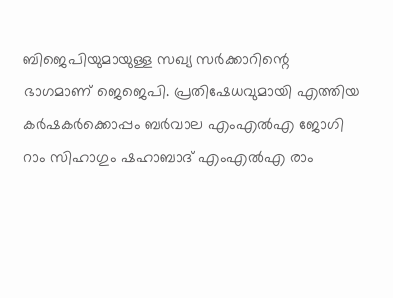ബിജെപിയുമായുള്ള സഖ്യ സര്‍ക്കാറിന്റെ ഭാഗമാണ് ജെജെപി. പ്രതിഷേധവുമായി എത്തിയ കര്‍ഷകര്‍ക്കൊപ്പം ബര്‍വാല എംഎല്‍എ ജോഗി റാം സിഹാഗും ഷഹാബാദ് എംഎല്‍എ രാം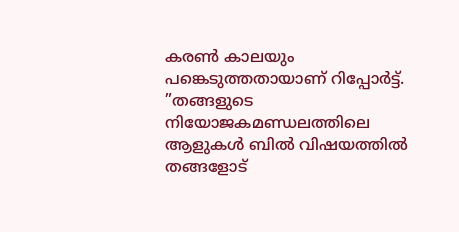കരണ്‍ കാലയും പങ്കെടുത്തതായാണ് റിപ്പോര്‍ട്ട്. ”തങ്ങളുടെ നിയോജകമണ്ഡലത്തിലെ ആളുകള്‍ ബില്‍ വിഷയത്തില്‍ തങ്ങളോട്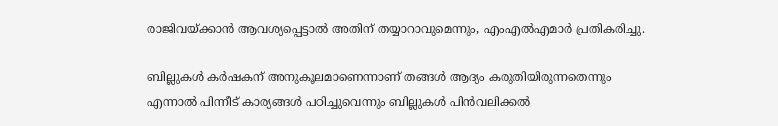രാജിവയ്ക്കാന്‍ ആവശ്യപ്പെട്ടാല്‍ അതിന് തയ്യാറാവുമെന്നും, എംഎല്‍എമാര്‍ പ്രതികരിച്ചു.

ബില്ലുകള്‍ കര്‍ഷകന് അനുകൂലമാണെന്നാണ് തങ്ങള്‍ ആദ്യം കരുതിയിരുന്നതെന്നും എന്നാല്‍ പിന്നീട് കാര്യങ്ങള്‍ പഠിച്ചുവെന്നും ബില്ലുകള്‍ പിന്‍വലിക്കല്‍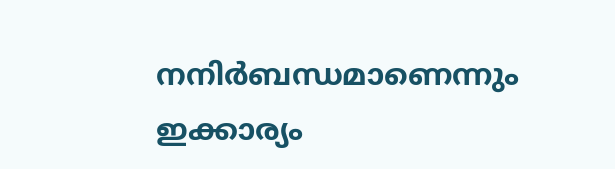നനിര്‍ബന്ധമാണെന്നും ഇക്കാര്യം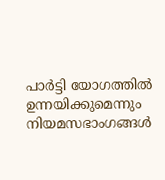പാര്‍ട്ടി യോഗത്തില്‍ ഉന്നയിക്കുമെന്നും നിയമസഭാംഗങ്ങള്‍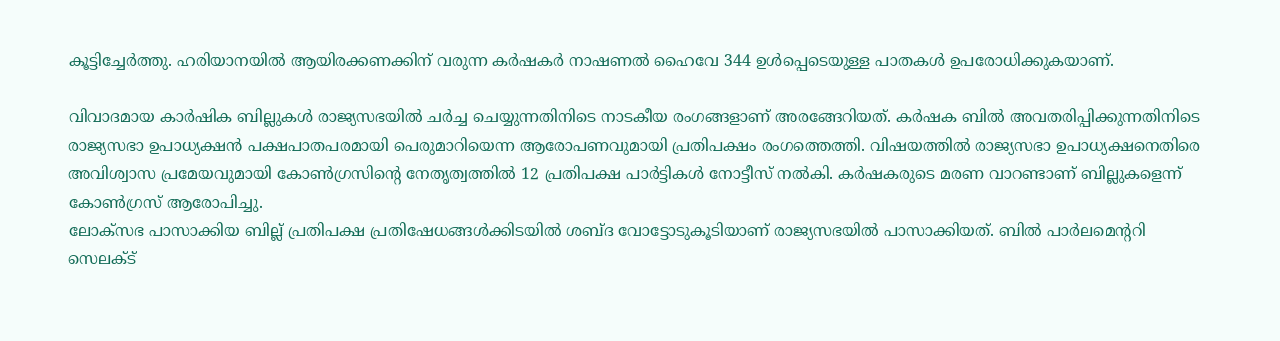കൂട്ടിച്ചേര്‍ത്തു. ഹരിയാനയില്‍ ആയിരക്കണക്കിന് വരുന്ന കര്‍ഷകര്‍ നാഷണല്‍ ഹൈവേ 344 ഉള്‍പ്പെടെയുള്ള പാതകള്‍ ഉപരോധിക്കുകയാണ്.

വിവാദമായ കാര്‍ഷിക ബില്ലുകള്‍ രാജ്യസഭയില്‍ ചര്‍ച്ച ചെയ്യുന്നതിനിടെ നാടകീയ രംഗങ്ങളാണ് അരങ്ങേറിയത്. കര്‍ഷക ബില്‍ അവതരിപ്പിക്കുന്നതിനിടെ രാജ്യസഭാ ഉപാധ്യക്ഷന്‍ പക്ഷപാതപരമായി പെരുമാറിയെന്ന ആരോപണവുമായി പ്രതിപക്ഷം രംഗത്തെത്തി. വിഷയത്തില്‍ രാജ്യസഭാ ഉപാധ്യക്ഷനെതിരെ അവിശ്വാസ പ്രമേയവുമായി കോണ്‍ഗ്രസിന്റെ നേതൃത്വത്തില്‍ 12 പ്രതിപക്ഷ പാര്‍ട്ടികള്‍ നോട്ടീസ് നല്‍കി. കര്‍ഷകരുടെ മരണ വാറണ്ടാണ് ബില്ലുകളെന്ന് കോണ്‍ഗ്രസ് ആരോപിച്ചു.
ലോക്സഭ പാസാക്കിയ ബില്ല് പ്രതിപക്ഷ പ്രതിഷേധങ്ങള്‍ക്കിടയില്‍ ശബ്ദ വോട്ടോടുകൂടിയാണ് രാജ്യസഭയില്‍ പാസാക്കിയത്. ബില്‍ പാര്‍ലമെന്ററി സെലക്ട്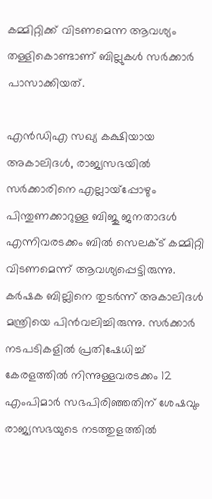കമ്മിറ്റിക്ക് വിടണമെന്ന ആവശ്യം തള്ളികൊണ്ടാണ് ബില്ലുകള്‍ സര്‍ക്കാര്‍ പാസാക്കിയത്.

എന്‍ഡിഎ സഖ്യ കക്ഷിയായ അകാലിദള്‍, രാജ്യസഭയില്‍ സര്‍ക്കാരിനെ എല്ലായ്പ്പോഴും പിന്തുണക്കാറുള്ള ബിജു ജനതാദള്‍ എന്നിവരടക്കം ബില്‍ സെലക്ട് കമ്മിറ്റി വിടണമെന്ന് ആവശ്യപ്പെട്ടിരുന്നു. കര്‍ഷക ബില്ലിനെ തുടര്‍ന്ന് അകാലിദള്‍ മന്ത്രിയെ പിന്‍വലിച്ചിരുന്നു. സര്‍ക്കാര്‍ നടപടികളില്‍ പ്രതിഷേധിച്ച് കേരളത്തില്‍ നിന്നുള്ളവരടക്കം 12 എംപിമാര്‍ സഭപിരിഞ്ഞതിന് ശേഷവും രാജ്യസഭയുടെ നടത്തുളത്തില്‍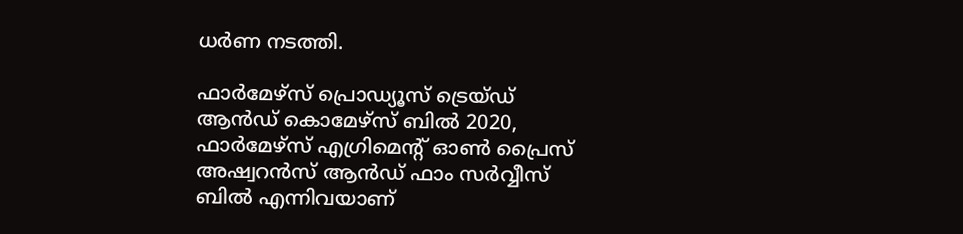ധര്‍ണ നടത്തി.

ഫാര്‍മേഴ്‌സ് പ്രൊഡ്യൂസ് ട്രെയ്ഡ് ആന്‍ഡ് കൊമേഴ്‌സ് ബില്‍ 2020, ഫാര്‍മേഴ്‌സ് എഗ്രിമെന്റ് ഓണ്‍ പ്രൈസ് അഷ്വറന്‍സ് ആന്‍ഡ് ഫാം സര്‍വ്വീസ് ബില്‍ എന്നിവയാണ്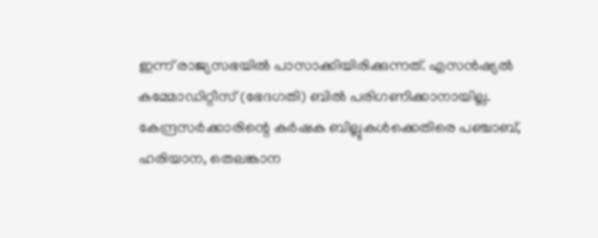ഇന്ന് രാജ്യസഭയില്‍ പാസാക്കിയിരിക്കുന്നത്. എസന്‍ഷ്യല്‍ കമ്മോഡിറ്റീസ് (ഭേദഗതി) ബില്‍ പരിഗണിക്കാനായില്ല. കേന്ദ്രസര്‍ക്കാരിന്റെ കര്‍ഷക ബില്ലുകള്‍ക്കെതിരെ പഞ്ചാബ്, ഹരിയാന, തെലങ്കാന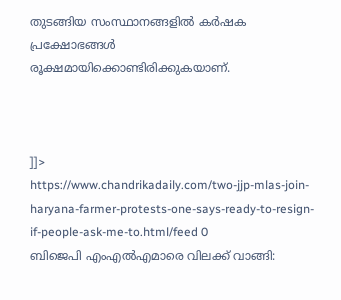തുടങ്ങിയ സംസ്ഥാനങ്ങളില്‍ കര്‍ഷക പ്രക്ഷോഭങ്ങള്‍ രൂക്ഷമായിക്കൊണ്ടിരിക്കുകയാണ്.



]]>
https://www.chandrikadaily.com/two-jjp-mlas-join-haryana-farmer-protests-one-says-ready-to-resign-if-people-ask-me-to.html/feed 0
ബിജെപി എംഎല്‍എമാരെ വിലക്ക് വാങ്ങി: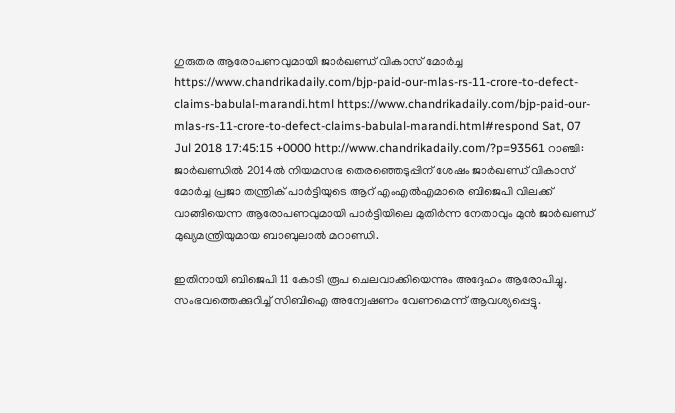ഗുരുതര ആരോപണവുമായി ജാര്‍ഖണ്ഡ് വികാസ് മോര്‍ച്ച https://www.chandrikadaily.com/bjp-paid-our-mlas-rs-11-crore-to-defect-claims-babulal-marandi.html https://www.chandrikadaily.com/bjp-paid-our-mlas-rs-11-crore-to-defect-claims-babulal-marandi.html#respond Sat, 07 Jul 2018 17:45:15 +0000 http://www.chandrikadaily.com/?p=93561 റാഞ്ചി: ജാര്‍ഖണ്ഡില്‍ 2014ല്‍ നിയമസഭ തെരഞ്ഞെടുപ്പിന് ശേഷം ജാര്‍ഖണ്ഡ് വികാസ് മോര്‍ച്ച പ്രജാ തന്ത്രിക് പാര്‍ട്ടിയുടെ ആറ് എംഎല്‍എമാരെ ബിജെപി വിലക്ക് വാങ്ങിയെന്ന ആരോപണവുമായി പാര്‍ട്ടിയിലെ മുതിര്‍ന്ന നേതാവും മുന്‍ ജാര്‍ഖണ്ഡ് മുഖ്യമന്ത്രിയുമായ ബാബുലാല്‍ മറാണ്ഡി.

ഇതിനായി ബിജെപി 11 കോടി രൂപ ചെലവാക്കിയെന്നും അദ്ദേഹം ആരോപിച്ചു. സംഭവത്തെക്കുറിച്ച് സിബിഐ അന്വേഷണം വേണമെന്ന് ആവശ്യപ്പെട്ടു.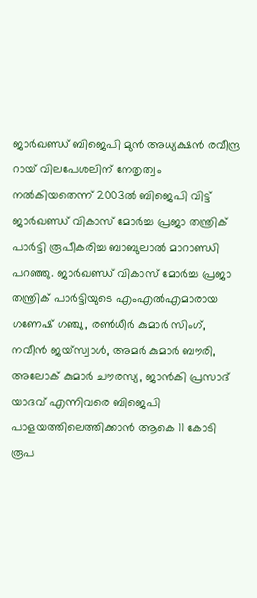ജാര്‍ഖണ്ഡ് ബിജെപി മുന്‍ അധ്യക്ഷന്‍ രവീന്ദ്ര റായ് വിലപേശലിന് നേതൃത്വം നല്‍കിയതെന്ന് 2003ല്‍ ബിജെപി വിട്ട് ജാര്‍ഖണ്ഡ് വികാസ് മോര്‍ച്ച പ്രജാ തന്ത്രിക് പാര്‍ട്ടി രൂപീകരിച്ച ബാബുലാല്‍ മാറാണ്ഡി പറഞ്ഞു. ജാര്‍ഖണ്ഡ് വികാസ് മോര്‍ച്ച പ്രജാ തന്ത്രിക് പാര്‍ട്ടിയുടെ എംഎല്‍എമാരായ ഗണേഷ് ഗഞ്ചു, രണ്‍ധീര്‍ കുമാര്‍ സിംഗ്, നവീന്‍ ജയ്‌സ്വാള്‍, അമര്‍ കുമാര്‍ ബൗരി, അലോക് കുമാര്‍ ചൗരസ്യ, ജാന്‍കി പ്രസാദ് യാദവ് എന്നിവരെ ബിജെപി പാളയത്തിലെത്തിക്കാന്‍ ആകെ 11 കോടി രൂപ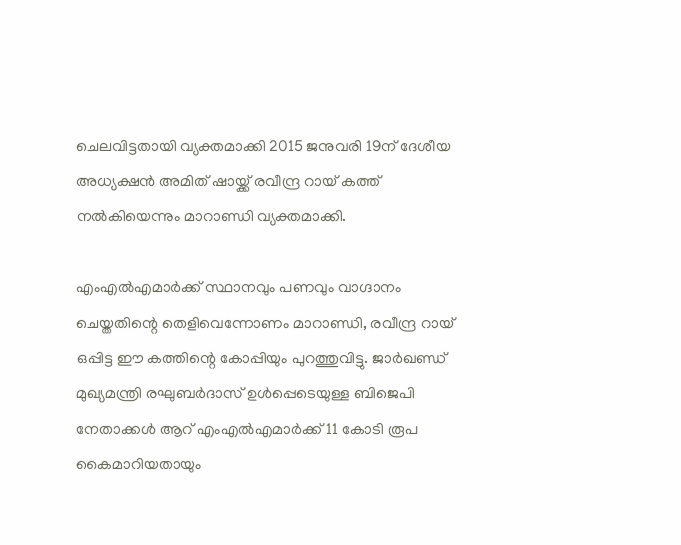ചെലവിട്ടതായി വ്യക്തമാക്കി 2015 ജനുവരി 19ന് ദേശീയ അധ്യക്ഷന്‍ അമിത് ഷായ്ക്ക് രവീന്ദ്ര റായ് കത്ത് നല്‍കിയെന്നും മാറാണ്ഡി വ്യക്തമാക്കി.

എംഎല്‍എമാര്‍ക്ക് സ്ഥാനവും പണവും വാഗ്ദാനം ചെയ്തതിന്റെ തെളിവെന്നോണം മാറാണ്ഡി, രവീന്ദ്ര റായ് ഒപ്പിട്ട ഈ കത്തിന്റെ കോപ്പിയും പുറത്തുവിട്ടു. ജാര്‍ഖണ്ഡ് മുഖ്യമന്ത്രി രഘുബര്‍ദാസ് ഉള്‍പ്പെടെയുള്ള ബിജെപി നേതാക്കള്‍ ആറ് എംഎല്‍എമാര്‍ക്ക് 11 കോടി രൂപ കൈമാറിയതായും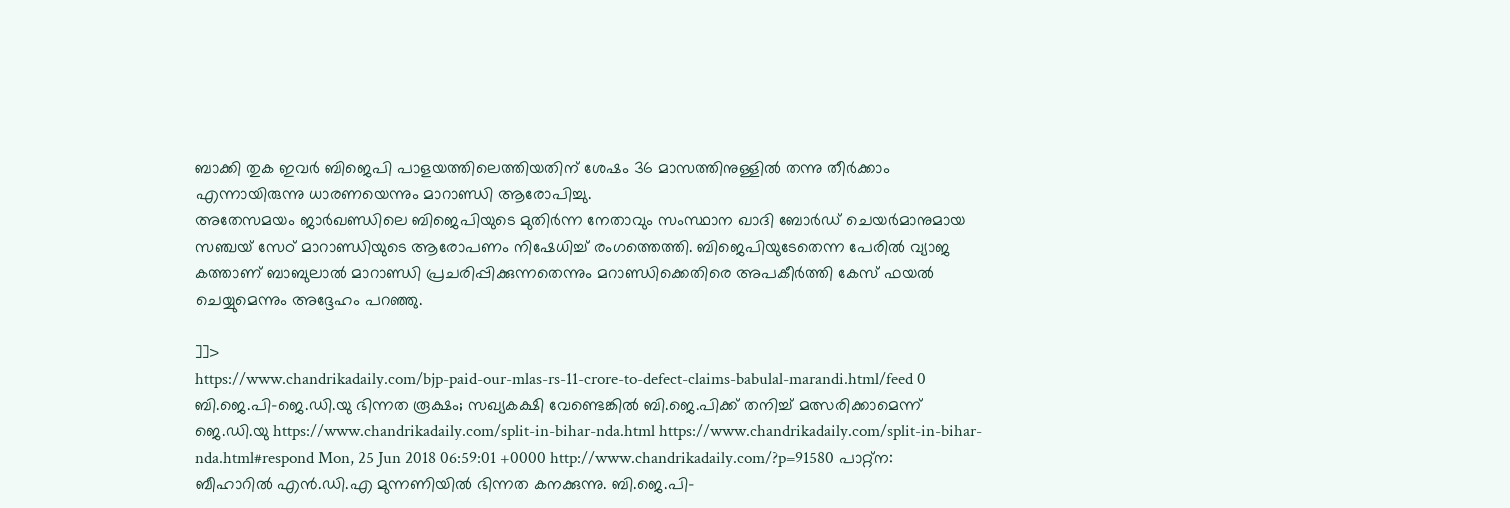ബാക്കി തുക ഇവര്‍ ബിജെപി പാളയത്തിലെത്തിയതിന് ശേഷം 36 മാസത്തിനുള്ളില്‍ തന്നു തീര്‍ക്കാം എന്നായിരുന്നു ധാരണയെന്നും മാറാണ്ഡി ആരോപിച്ചു.
അതേസമയം ജാര്‍ഖണ്ഡിലെ ബിജെപിയുടെ മുതിര്‍ന്ന നേതാവും സംസ്ഥാന ഖാദി ബോര്‍ഡ് ചെയര്‍മാനുമായ സഞ്ചയ് സേഠ് മാറാണ്ഡിയുടെ ആരോപണം നിഷേധിച്ച് രംഗത്തെത്തി. ബിജെപിയുടേതെന്ന പേരില്‍ വ്യാജ കത്താണ് ബാബുലാല്‍ മാറാണ്ഡി പ്രചരിപ്പിക്കുന്നതെന്നും മറാണ്ഡിക്കെതിരെ അപകീര്‍ത്തി കേസ് ഫയല്‍ ചെയ്യുമെന്നും അദ്ദേഹം പറഞ്ഞു.

]]>
https://www.chandrikadaily.com/bjp-paid-our-mlas-rs-11-crore-to-defect-claims-babulal-marandi.html/feed 0
ബി.ജെ.പി-ജെ.ഡി.യു ഭിന്നത രൂക്ഷം; സഖ്യകക്ഷി വേണ്ടെങ്കില്‍ ബി.ജെ.പിക്ക് തനിച്ച് മത്സരിക്കാമെന്ന് ജെ.ഡി.യു https://www.chandrikadaily.com/split-in-bihar-nda.html https://www.chandrikadaily.com/split-in-bihar-nda.html#respond Mon, 25 Jun 2018 06:59:01 +0000 http://www.chandrikadaily.com/?p=91580 പാറ്റ്‌ന: ബീഹാറില്‍ എന്‍.ഡി.എ മുന്നണിയില്‍ ഭിന്നത കനക്കുന്നു. ബി.ജെ.പി-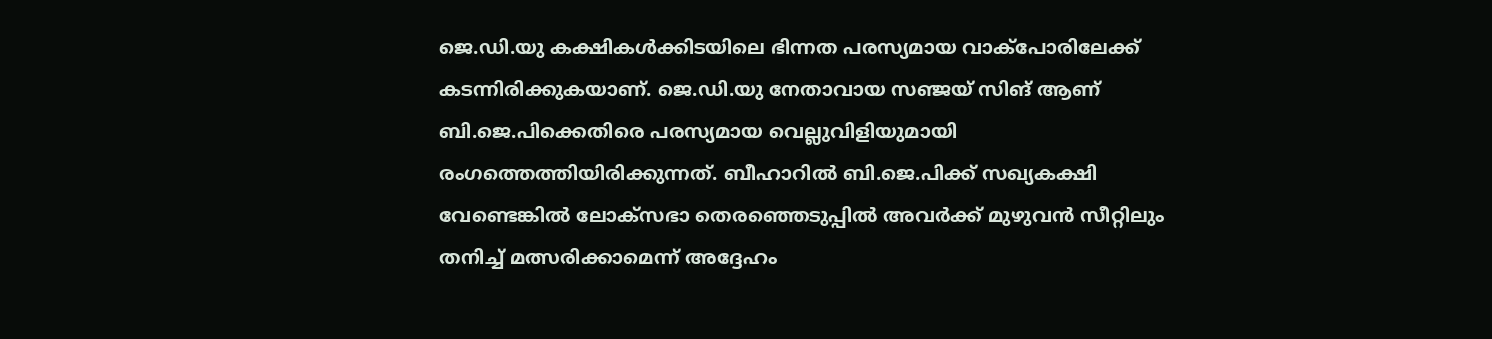ജെ.ഡി.യു കക്ഷികള്‍ക്കിടയിലെ ഭിന്നത പരസ്യമായ വാക്‌പോരിലേക്ക് കടന്നിരിക്കുകയാണ്. ജെ.ഡി.യു നേതാവായ സഞ്ജയ് സിങ് ആണ് ബി.ജെ.പിക്കെതിരെ പരസ്യമായ വെല്ലുവിളിയുമായി രംഗത്തെത്തിയിരിക്കുന്നത്. ബീഹാറില്‍ ബി.ജെ.പിക്ക് സഖ്യകക്ഷി വേണ്ടെങ്കില്‍ ലോക്‌സഭാ തെരഞ്ഞെടുപ്പില്‍ അവര്‍ക്ക് മുഴുവന്‍ സീറ്റിലും തനിച്ച് മത്സരിക്കാമെന്ന് അദ്ദേഹം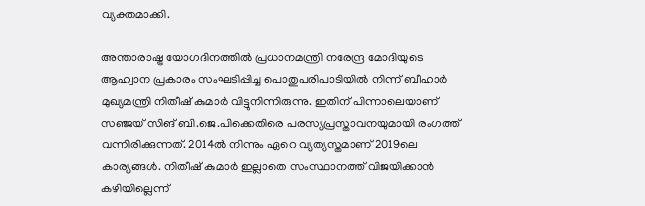വ്യക്തമാക്കി.

അന്താരാഷ്ട്ര യോഗദിനത്തില്‍ പ്രധാനമന്ത്രി നരേന്ദ്ര മോദിയുടെ ആഹ്വാന പ്രകാരം സംഘടിപ്പിച്ച പൊതുപരിപാടിയില്‍ നിന്ന് ബീഹാര്‍ മുഖ്യമന്ത്രി നിതീഷ് കുമാര്‍ വിട്ടുനിന്നിരുന്നു. ഇതിന് പിന്നാലെയാണ് സഞ്ജയ് സിങ് ബി.ജെ.പിക്കെതിരെ പരസ്യപ്രസ്താവനയുമായി രംഗത്ത് വന്നിരിക്കുന്നത്. 2014ല്‍ നിന്നും ഏറെ വ്യത്യസ്തമാണ് 2019ലെ കാര്യങ്ങള്‍. നിതീഷ് കുമാര്‍ ഇല്ലാതെ സംസ്ഥാനത്ത് വിജയിക്കാന്‍ കഴിയില്ലെന്ന്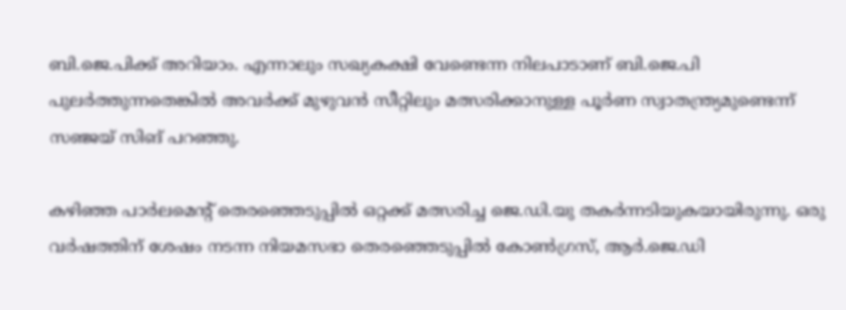ബി.ജെ.പിക്ക് അറിയാം. എന്നാലും സഖ്യകക്ഷി വേണ്ടെന്ന നിലപാടാണ് ബി.ജെ.പി പുലര്‍ത്തുന്നതെങ്കില്‍ അവര്‍ക്ക് മുഴുവന്‍ സീറ്റിലും മത്സരിക്കാനുള്ള പൂര്‍ണ സ്വാതന്ത്ര്യമുണ്ടെന്ന് സഞ്ജയ് സിങ് പറഞ്ഞു.

കഴിഞ്ഞ പാര്‍ലമെന്റ് തെരഞ്ഞെടുപ്പില്‍ ഒറ്റക്ക് മത്സരിച്ച ജെ.ഡി.യു തകര്‍ന്നടിയുകയായിരുന്നു. ഒരു വര്‍ഷത്തിന് ശേഷം നടന്ന നിയമസഭാ തെരഞ്ഞെടുപ്പില്‍ കോണ്‍ഗ്രസ്, ആര്‍.ജെ.ഡി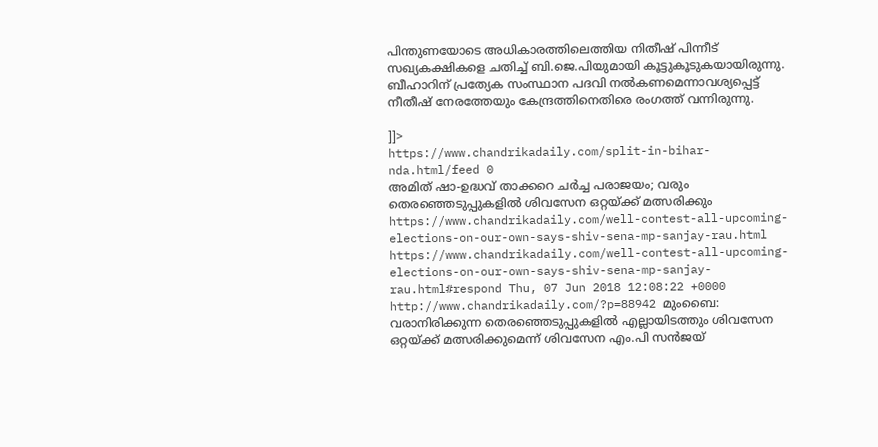പിന്തുണയോടെ അധികാരത്തിലെത്തിയ നിതീഷ് പിന്നീട് സഖ്യകക്ഷികളെ ചതിച്ച് ബി.ജെ.പിയുമായി കൂട്ടുകൂടുകയായിരുന്നു. ബീഹാറിന് പ്രത്യേക സംസ്ഥാന പദവി നല്‍കണമെന്നാവശ്യപ്പെട്ട് നീതീഷ് നേരത്തേയും കേന്ദ്രത്തിനെതിരെ രംഗത്ത് വന്നിരുന്നു.

]]>
https://www.chandrikadaily.com/split-in-bihar-nda.html/feed 0
അമിത് ഷാ-ഉദ്ധവ് താക്കറെ ചര്‍ച്ച പരാജയം; വരും തെരഞ്ഞെടുപ്പുകളില്‍ ശിവസേന ഒറ്റയ്ക്ക് മത്സരിക്കും https://www.chandrikadaily.com/well-contest-all-upcoming-elections-on-our-own-says-shiv-sena-mp-sanjay-rau.html https://www.chandrikadaily.com/well-contest-all-upcoming-elections-on-our-own-says-shiv-sena-mp-sanjay-rau.html#respond Thu, 07 Jun 2018 12:08:22 +0000 http://www.chandrikadaily.com/?p=88942 മുംബൈ: വരാനിരിക്കുന്ന തെരഞ്ഞെടുപ്പുകളില്‍ എല്ലായിടത്തും ശിവസേന ഒറ്റയ്ക്ക് മത്സരിക്കുമെന്ന് ശിവസേന എം.പി സന്‍ജയ്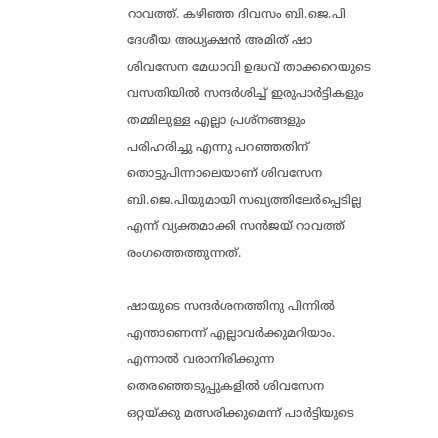റാവത്ത്. കഴിഞ്ഞ ദിവസം ബി.ജെ.പി ദേശീയ അധ്യക്ഷന്‍ അമിത് ഷാ ശിവസേന മേധാവി ഉദ്ധവ് താക്കറെയുടെ വസതിയില്‍ സന്ദര്‍ശിച്ച് ഇരുപാര്‍ട്ടികളും തമ്മിലുള്ള എല്ലാ പ്രശ്‌നങ്ങളും പരിഹരിച്ചു എന്നു പറഞ്ഞതിന് തൊട്ടുപിന്നാലെയാണ് ശിവസേന ബി.ജെ.പിയുമായി സഖ്യത്തിലേര്‍പ്പെടില്ല എന്ന് വ്യക്തമാക്കി സന്‍ജയ് റാവത്ത് രംഗത്തെത്തുന്നത്.

ഷായുടെ സന്ദര്‍ശനത്തിനു പിന്നില്‍ എന്താണെന്ന് എല്ലാവര്‍ക്കുമറിയാം. എന്നാല്‍ വരാനിരിക്കുന്ന തെരഞ്ഞെടുപ്പുകളില്‍ ശിവസേന ഒറ്റയ്ക്കു മത്സരിക്കുമെന്ന് പാര്‍ട്ടിയുടെ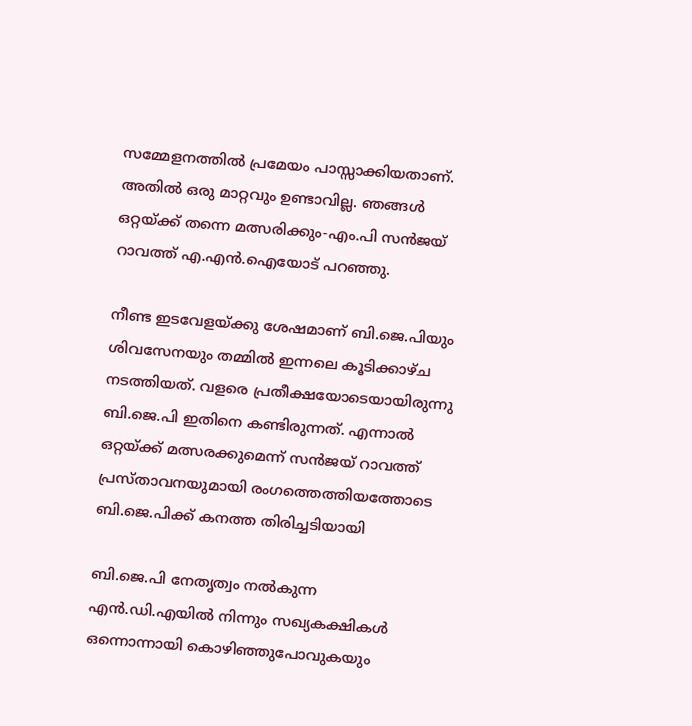സമ്മേളനത്തില്‍ പ്രമേയം പാസ്സാക്കിയതാണ്. അതില്‍ ഒരു മാറ്റവും ഉണ്ടാവില്ല. ഞങ്ങള്‍ ഒറ്റയ്ക്ക് തന്നെ മത്സരിക്കും-എം.പി സന്‍ജയ് റാവത്ത് എ.എന്‍.ഐയോട് പറഞ്ഞു.

നീണ്ട ഇടവേളയ്ക്കു ശേഷമാണ് ബി.ജെ.പിയും ശിവസേനയും തമ്മില്‍ ഇന്നലെ കൂടിക്കാഴ്ച നടത്തിയത്. വളരെ പ്രതീക്ഷയോടെയായിരുന്നു ബി.ജെ.പി ഇതിനെ കണ്ടിരുന്നത്. എന്നാല്‍ ഒറ്റയ്ക്ക് മത്സരക്കുമെന്ന് സന്‍ജയ് റാവത്ത് പ്രസ്താവനയുമായി രംഗത്തെത്തിയത്തോടെ ബി.ജെ.പിക്ക് കനത്ത തിരിച്ചടിയായി

ബി.ജെ.പി നേതൃത്വം നല്‍കുന്ന എന്‍.ഡി.എയില്‍ നിന്നും സഖ്യകക്ഷികള്‍ ഒന്നൊന്നായി കൊഴിഞ്ഞുപോവുകയും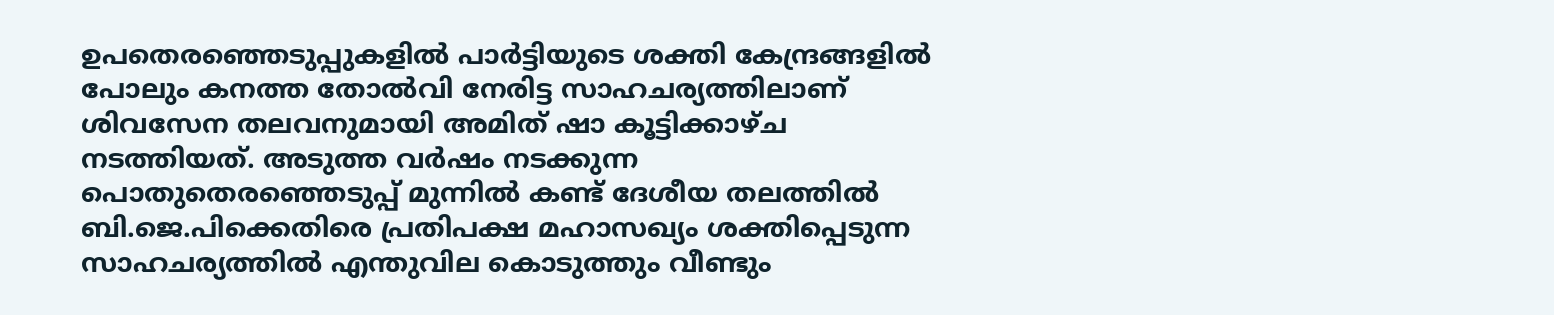ഉപതെരഞ്ഞെടുപ്പുകളില്‍ പാര്‍ട്ടിയുടെ ശക്തി കേന്ദ്രങ്ങളില്‍ പോലും കനത്ത തോല്‍വി നേരിട്ട സാഹചര്യത്തിലാണ് ശിവസേന തലവനുമായി അമിത് ഷാ കൂട്ടിക്കാഴ്ച നടത്തിയത്. അടുത്ത വര്‍ഷം നടക്കുന്ന പൊതുതെരഞ്ഞെടുപ്പ് മുന്നില്‍ കണ്ട് ദേശീയ തലത്തില്‍ ബി.ജെ.പിക്കെതിരെ പ്രതിപക്ഷ മഹാസഖ്യം ശക്തിപ്പെടുന്ന സാഹചര്യത്തില്‍ എന്തുവില കൊടുത്തും വീണ്ടും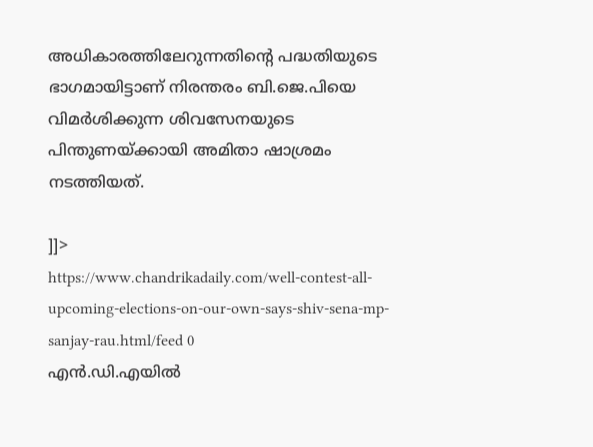അധികാരത്തിലേറുന്നതിന്റെ പദ്ധതിയുടെ ഭാഗമായിട്ടാണ് നിരന്തരം ബി.ജെ.പിയെ വിമര്‍ശിക്കുന്ന ശിവസേനയുടെ പിന്തുണയ്ക്കായി അമിതാ ഷാശ്രമം നടത്തിയത്.

]]>
https://www.chandrikadaily.com/well-contest-all-upcoming-elections-on-our-own-says-shiv-sena-mp-sanjay-rau.html/feed 0
എന്‍.ഡി.എയില്‍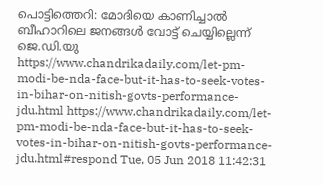പൊട്ടിത്തെറി: മോദിയെ കാണിച്ചാല്‍ ബീഹാറിലെ ജനങ്ങള്‍ വോട്ട് ചെയ്യില്ലെന്ന് ജെ.ഡി.യു https://www.chandrikadaily.com/let-pm-modi-be-nda-face-but-it-has-to-seek-votes-in-bihar-on-nitish-govts-performance-jdu.html https://www.chandrikadaily.com/let-pm-modi-be-nda-face-but-it-has-to-seek-votes-in-bihar-on-nitish-govts-performance-jdu.html#respond Tue, 05 Jun 2018 11:42:31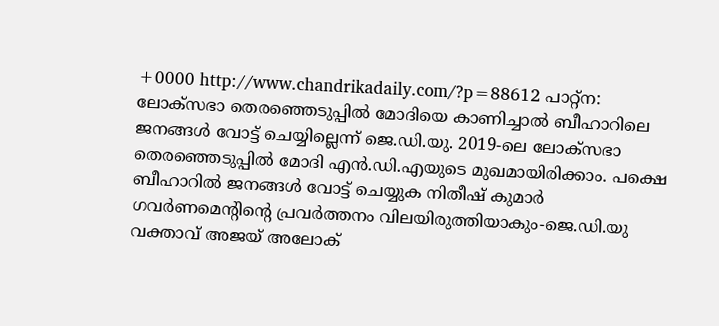+0000 http://www.chandrikadaily.com/?p=88612 പാറ്റ്‌ന: ലോക്‌സഭാ തെരഞ്ഞെടുപ്പില്‍ മോദിയെ കാണിച്ചാല്‍ ബീഹാറിലെ ജനങ്ങള്‍ വോട്ട് ചെയ്യില്ലെന്ന് ജെ.ഡി.യു. 2019-ലെ ലോക്‌സഭാ തെരഞ്ഞെടുപ്പില്‍ മോദി എന്‍.ഡി.എയുടെ മുഖമായിരിക്കാം. പക്ഷെ ബീഹാറില്‍ ജനങ്ങള്‍ വോട്ട് ചെയ്യുക നിതീഷ് കുമാര്‍ ഗവര്‍ണമെന്റിന്റെ പ്രവര്‍ത്തനം വിലയിരുത്തിയാകും-ജെ.ഡി.യു വക്താവ് അജയ് അലോക്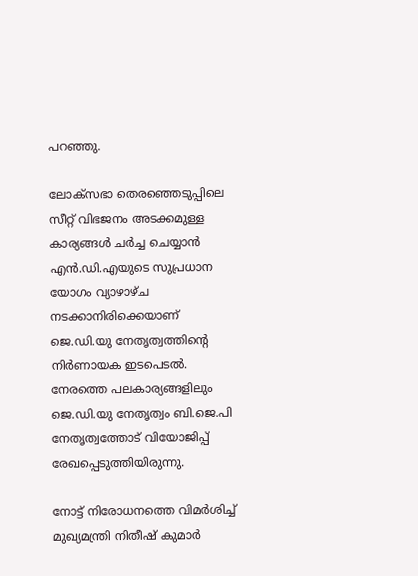പറഞ്ഞു.

ലോക്‌സഭാ തെരഞ്ഞെടുപ്പിലെ സീറ്റ് വിഭജനം അടക്കമുള്ള കാര്യങ്ങള്‍ ചര്‍ച്ച ചെയ്യാന്‍ എന്‍.ഡി.എയുടെ സുപ്രധാന യോഗം വ്യാഴാഴ്ച നടക്കാനിരിക്കെയാണ് ജെ.ഡി.യു നേതൃത്വത്തിന്റെ നിര്‍ണായക ഇടപെടല്‍. നേരത്തെ പലകാര്യങ്ങളിലും ജെ.ഡി.യു നേതൃത്വം ബി.ജെ.പി നേതൃത്വത്തോട് വിയോജിപ്പ് രേഖപ്പെടുത്തിയിരുന്നു.

നോട്ട് നിരോധനത്തെ വിമര്‍ശിച്ച് മുഖ്യമന്ത്രി നിതീഷ് കുമാര്‍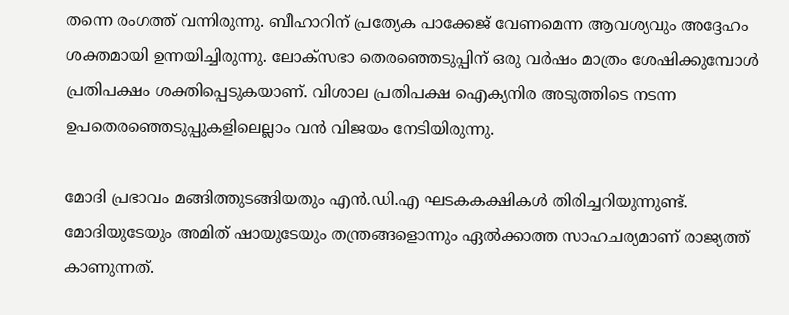തന്നെ രംഗത്ത് വന്നിരുന്നു. ബീഹാറിന് പ്രത്യേക പാക്കേജ് വേണമെന്ന ആവശ്യവും അദ്ദേഹം ശക്തമായി ഉന്നയിച്ചിരുന്നു. ലോക്‌സഭാ തെരഞ്ഞെടുപ്പിന് ഒരു വര്‍ഷം മാത്രം ശേഷിക്കുമ്പോള്‍ പ്രതിപക്ഷം ശക്തിപ്പെടുകയാണ്. വിശാല പ്രതിപക്ഷ ഐക്യനിര അടുത്തിടെ നടന്ന ഉപതെരഞ്ഞെടുപ്പുകളിലെല്ലാം വന്‍ വിജയം നേടിയിരുന്നു.

മോദി പ്രഭാവം മങ്ങിത്തുടങ്ങിയതും എന്‍.ഡി.എ ഘടകകക്ഷികള്‍ തിരിച്ചറിയുന്നുണ്ട്. മോദിയുടേയും അമിത് ഷായുടേയും തന്ത്രങ്ങളൊന്നും ഏല്‍ക്കാത്ത സാഹചര്യമാണ് രാജ്യത്ത് കാണുന്നത്.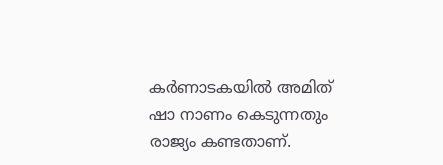കര്‍ണാടകയില്‍ അമിത് ഷാ നാണം കെടുന്നതും രാജ്യം കണ്ടതാണ്.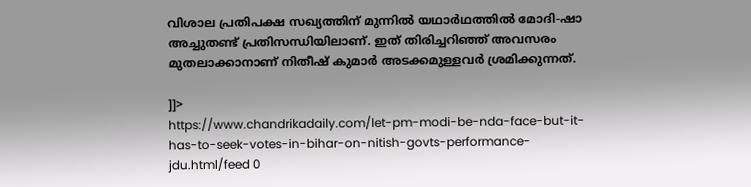വിശാല പ്രതിപക്ഷ സഖ്യത്തിന് മുന്നില്‍ യഥാര്‍ഥത്തില്‍ മോദി-ഷാ അച്ചുതണ്ട് പ്രതിസന്ധിയിലാണ്. ഇത് തിരിച്ചറിഞ്ഞ് അവസരം മുതലാക്കാനാണ് നിതീഷ് കുമാര്‍ അടക്കമുള്ളവര്‍ ശ്രമിക്കുന്നത്.

]]>
https://www.chandrikadaily.com/let-pm-modi-be-nda-face-but-it-has-to-seek-votes-in-bihar-on-nitish-govts-performance-jdu.html/feed 0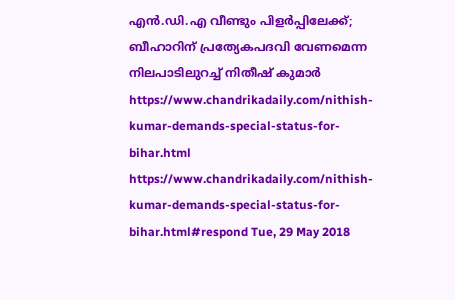എന്‍.ഡി.എ വീണ്ടും പിളര്‍പ്പിലേക്ക്; ബീഹാറിന് പ്രത്യേകപദവി വേണമെന്ന നിലപാടിലുറച്ച് നിതീഷ് കുമാര്‍ https://www.chandrikadaily.com/nithish-kumar-demands-special-status-for-bihar.html https://www.chandrikadaily.com/nithish-kumar-demands-special-status-for-bihar.html#respond Tue, 29 May 2018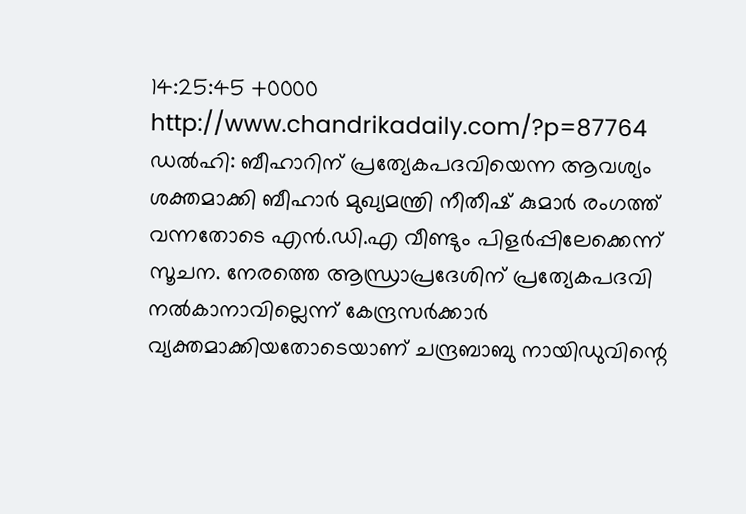14:25:45 +0000 http://www.chandrikadaily.com/?p=87764 ഡല്‍ഹി: ബീഹാറിന് പ്രത്യേകപദവിയെന്ന ആവശ്യം ശക്തമാക്കി ബീഹാര്‍ മുഖ്യമന്ത്രി നീതീഷ് കുമാര്‍ രംഗത്ത് വന്നതോടെ എന്‍.ഡി.എ വീണ്ടും പിളര്‍പ്പിലേക്കെന്ന് സൂചന. നേരത്തെ ആന്ധ്രാപ്രദേശിന് പ്രത്യേകപദവി നല്‍കാനാവില്ലെന്ന് കേന്ദ്രസര്‍ക്കാര്‍ വ്യക്തമാക്കിയതോടെയാണ് ചന്ദ്രബാബു നായിഡുവിന്റെ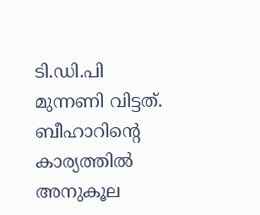ടി.ഡി.പി മുന്നണി വിട്ടത്. ബീഹാറിന്റെ കാര്യത്തില്‍ അനുകൂല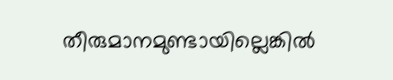തീരുമാനമുണ്ടായില്ലെങ്കില്‍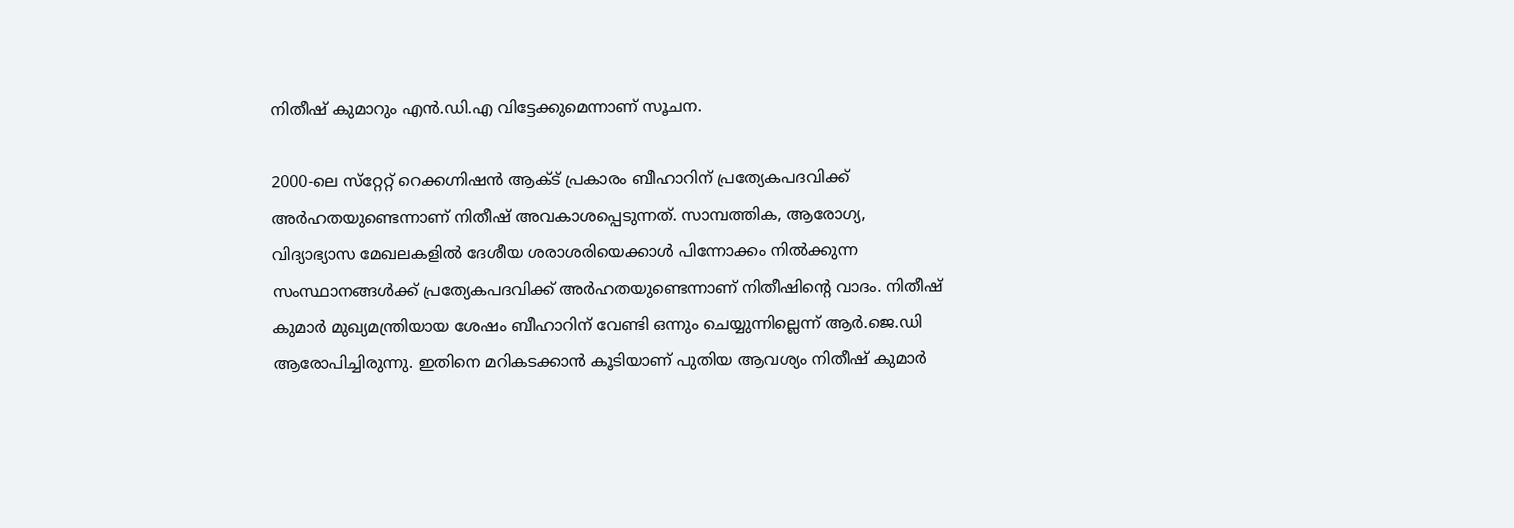നിതീഷ് കുമാറും എന്‍.ഡി.എ വിട്ടേക്കുമെന്നാണ് സൂചന.

2000-ലെ സ്‌റ്റേറ്റ് റെക്കഗ്നിഷന്‍ ആക്ട് പ്രകാരം ബീഹാറിന് പ്രത്യേകപദവിക്ക് അര്‍ഹതയുണ്ടെന്നാണ് നിതീഷ് അവകാശപ്പെടുന്നത്. സാമ്പത്തിക, ആരോഗ്യ, വിദ്യാഭ്യാസ മേഖലകളില്‍ ദേശീയ ശരാശരിയെക്കാള്‍ പിന്നോക്കം നില്‍ക്കുന്ന സംസ്ഥാനങ്ങള്‍ക്ക് പ്രത്യേകപദവിക്ക് അര്‍ഹതയുണ്ടെന്നാണ് നിതീഷിന്റെ വാദം. നിതീഷ് കുമാര്‍ മുഖ്യമന്ത്രിയായ ശേഷം ബീഹാറിന് വേണ്ടി ഒന്നും ചെയ്യുന്നില്ലെന്ന് ആര്‍.ജെ.ഡി ആരോപിച്ചിരുന്നു. ഇതിനെ മറികടക്കാന്‍ കൂടിയാണ് പുതിയ ആവശ്യം നിതീഷ് കുമാര്‍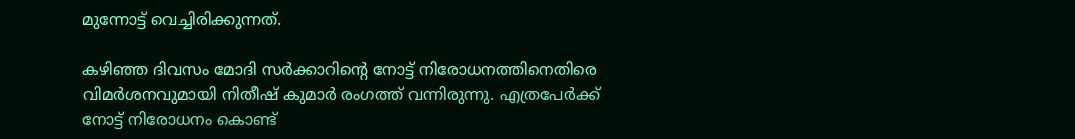മുന്നോട്ട് വെച്ചിരിക്കുന്നത്.

കഴിഞ്ഞ ദിവസം മോദി സര്‍ക്കാറിന്റെ നോട്ട് നിരോധനത്തിനെതിരെ വിമര്‍ശനവുമായി നിതീഷ് കുമാര്‍ രംഗത്ത് വന്നിരുന്നു. എത്രപേര്‍ക്ക് നോട്ട് നിരോധനം കൊണ്ട്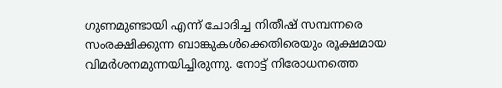ഗുണമുണ്ടായി എന്ന് ചോദിച്ച നിതീഷ് സമ്പന്നരെ സംരക്ഷിക്കുന്ന ബാങ്കുകള്‍ക്കെതിരെയും രൂക്ഷമായ വിമര്‍ശനമുന്നയിച്ചിരുന്നു. നോട്ട് നിരോധനത്തെ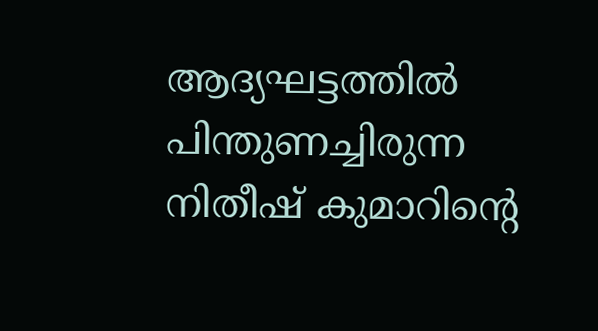ആദ്യഘട്ടത്തില്‍ പിന്തുണച്ചിരുന്ന നിതീഷ് കുമാറിന്റെ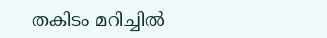തകിടം മറിച്ചില്‍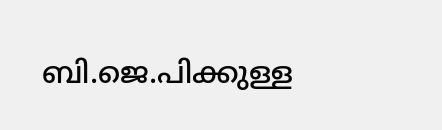ബി.ജെ.പിക്കുള്ള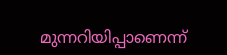മുന്നറിയിപ്പാണെന്ന്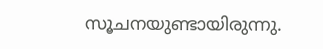സൂചനയുണ്ടായിരുന്നു.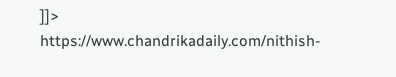]]>
https://www.chandrikadaily.com/nithish-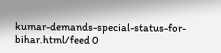kumar-demands-special-status-for-bihar.html/feed 0